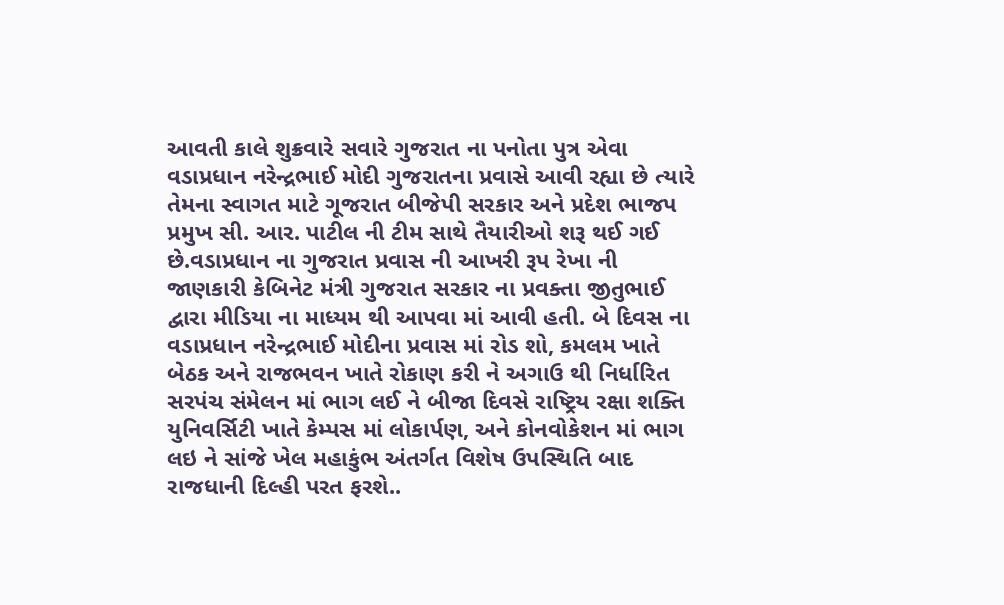આવતી કાલે શુક્રવારે સવારે ગુજરાત ના પનોતા પુત્ર એવા વડાપ્રધાન નરેન્દ્રભાઈ મોદી ગુજરાતના પ્રવાસે આવી રહ્યા છે ત્યારે તેમના સ્વાગત માટે ગૂજરાત બીજેપી સરકાર અને પ્રદેશ ભાજપ પ્રમુખ સી. આર. પાટીલ ની ટીમ સાથે તૈયારીઓ શરૂ થઈ ગઈ છે.વડાપ્રધાન ના ગુજરાત પ્રવાસ ની આખરી રૂપ રેખા ની જાણકારી કેબિનેટ મંત્રી ગુજરાત સરકાર ના પ્રવક્તા જીતુભાઈ દ્વારા મીડિયા ના માધ્યમ થી આપવા માં આવી હતી. બે દિવસ ના વડાપ્રધાન નરેન્દ્રભાઈ મોદીના પ્રવાસ માં રોડ શો, કમલમ ખાતે બેઠક અને રાજભવન ખાતે રોકાણ કરી ને અગાઉ થી નિર્ધારિત સરપંચ સંમેલન માં ભાગ લઈ ને બીજા દિવસે રાષ્ટ્રિય રક્ષા શક્તિ યુનિવર્સિટી ખાતે કેમ્પસ માં લોકાર્પણ, અને કોનવોકેશન માં ભાગ લઇ ને સાંજે ખેલ મહાકુંભ અંતર્ગત વિશેષ ઉપસ્થિતિ બાદ રાજધાની દિલ્હી પરત ફરશે..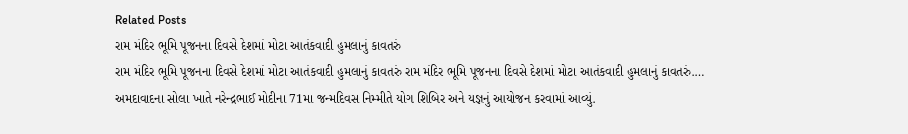Related Posts
રામ મંદિર ભૂમિ પૂજનના દિવસે દેશમાં મોટા આતંકવાદી હુમલાનું કાવતરું
રામ મંદિર ભૂમિ પૂજનના દિવસે દેશમાં મોટા આતંકવાદી હુમલાનું કાવતરું રામ મંદિર ભૂમિ પૂજનના દિવસે દેશમાં મોટા આતંકવાદી હુમલાનું કાવતરું.…
અમદાવાદના સોલા ખાતે નરેન્દ્રભાઈ મોદીના 71મા જન્મદિવસ નિમ્મીતે યોગ શિબિર અને યજ્ઞનું આયોજન કરવામાં આવ્યું.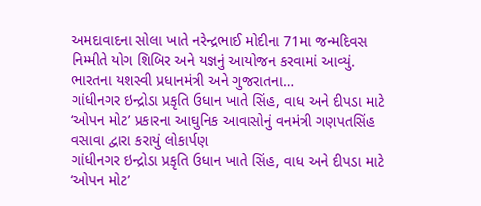અમદાવાદના સોલા ખાતે નરેન્દ્રભાઈ મોદીના 71મા જન્મદિવસ નિમ્મીતે યોગ શિબિર અને યજ્ઞનું આયોજન કરવામાં આવ્યું. ભારતના યશસ્વી પ્રધાનમંત્રી અને ગુજરાતના…
ગાંધીનગર ઇન્દ્રોડા પ્રકૃતિ ઉધાન ખાતે સિંહ, વાધ અને દીપડા માટે ‘ઓપન મોટ’ પ્રકારના આઘુનિક આવાસોનું વનમંત્રી ગણપતસિંહ વસાવા દ્વારા કરાયું લોકાર્પણ
ગાંધીનગર ઇન્દ્રોડા પ્રકૃતિ ઉધાન ખાતે સિંહ, વાધ અને દીપડા માટે ‘ઓપન મોટ’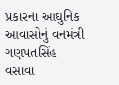પ્રકારના આઘુનિક આવાસોનું વનમંત્રી ગણપતસિંહ વસાવા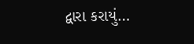દ્વારા કરાયું…